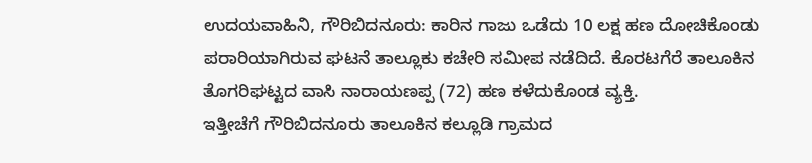ಉದಯವಾಹಿನಿ, ಗೌರಿಬಿದನೂರು: ಕಾರಿನ ಗಾಜು ಒಡೆದು 10 ಲಕ್ಷ ಹಣ ದೋಚಿಕೊಂಡು ಪರಾರಿಯಾಗಿರುವ ಘಟನೆ ತಾಲ್ಲೂಕು ಕಚೇರಿ ಸಮೀಪ ನಡೆದಿದೆ. ಕೊರಟಗೆರೆ ತಾಲೂಕಿನ ತೊಗರಿಘಟ್ಟದ ವಾಸಿ ನಾರಾಯಣಪ್ಪ (72) ಹಣ ಕಳೆದುಕೊಂಡ ವ್ಯಕ್ತಿ.
ಇತ್ತೀಚೆಗೆ ಗೌರಿಬಿದನೂರು ತಾಲೂಕಿನ ಕಲ್ಲೂಡಿ ಗ್ರಾಮದ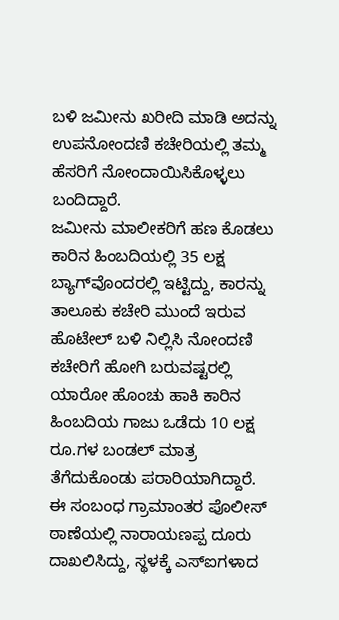ಬಳಿ ಜಮೀನು ಖರೀದಿ ಮಾಡಿ ಅದನ್ನು ಉಪನೋಂದಣಿ ಕಚೇರಿಯಲ್ಲಿ ತಮ್ಮ ಹೆಸರಿಗೆ ನೋಂದಾಯಿಸಿಕೊಳ್ಳಲು ಬಂದಿದ್ದಾರೆ.
ಜಮೀನು ಮಾಲೀಕರಿಗೆ ಹಣ ಕೊಡಲು ಕಾರಿನ ಹಿಂಬದಿಯಲ್ಲಿ 35 ಲಕ್ಷ ಬ್ಯಾಗ್‌ವೊಂದರಲ್ಲಿ ಇಟ್ಟಿದ್ದು, ಕಾರನ್ನು ತಾಲೂಕು ಕಚೇರಿ ಮುಂದೆ ಇರುವ ಹೊಟೇಲ್‌ ಬಳಿ ನಿಲ್ಲಿಸಿ ನೋಂದಣಿ ಕಚೇರಿಗೆ ಹೋಗಿ ಬರುವಷ್ಟರಲ್ಲಿ ಯಾರೋ ಹೊಂಚು ಹಾಕಿ ಕಾರಿನ ಹಿಂಬದಿಯ ಗಾಜು ಒಡೆದು 10 ಲಕ್ಷ ರೂ.ಗಳ ಬಂಡಲ್‌ ಮಾತ್ರ ತೆಗೆದುಕೊಂಡು ಪರಾರಿಯಾಗಿದ್ದಾರೆ.
ಈ ಸಂಬಂಧ ಗ್ರಾಮಾಂತರ ಪೊಲೀಸ್‌ ಠಾಣೆಯಲ್ಲಿ ನಾರಾಯಣಪ್ಪ ದೂರು ದಾಖಲಿಸಿದ್ದು, ಸ್ಥಳಕ್ಕೆ ಎಸ್‌ಐಗಳಾದ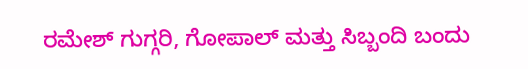ರಮೇಶ್‌ ಗುಗ್ಗರಿ, ಗೋಪಾಲ್‌ ಮತ್ತು ಸಿಬ್ಬಂದಿ ಬಂದು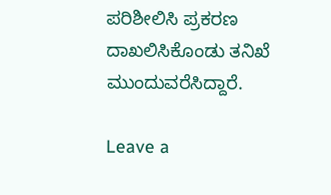ಪರಿಶೀಲಿಸಿ ಪ್ರಕರಣ ದಾಖಲಿಸಿಕೊಂಡು ತನಿಖೆ ಮುಂದುವರೆಸಿದ್ದಾರೆ.

Leave a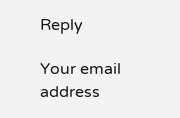Reply

Your email address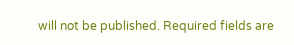will not be published. Required fields are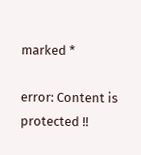marked *

error: Content is protected !!